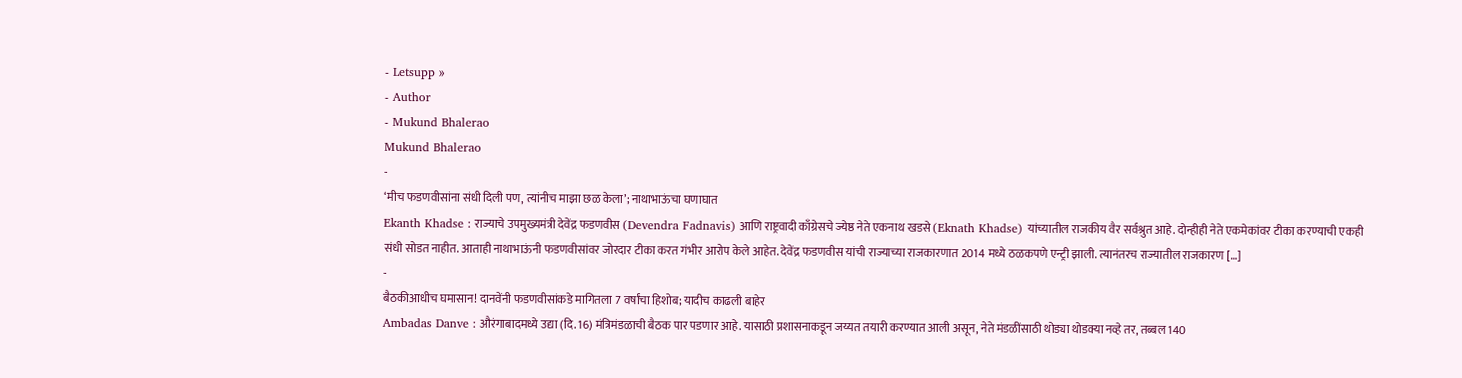- Letsupp »
- Author
- Mukund Bhalerao
Mukund Bhalerao
-
‘मीच फडणवीसांना संधी दिली पण, त्यांनीच माझा छळ केला’; नाथाभाऊंचा घणाघात
Ekanth Khadse : राज्याचे उपमुख्यमंत्री देवेंद्र फडणवीस (Devendra Fadnavis) आणि राष्ट्रवादी काँग्रेसचे ज्येष्ठ नेते एकनाथ खडसे (Eknath Khadse) यांच्यातील राजकीय वैर सर्वश्रुत आहे. दोन्हीही नेते एकमेकांवर टीका करण्याची एकही संधी सोडत नाहीत. आताही नाथाभाऊंनी फडणवीसांवर जोरदार टीका करत गंभीर आरोप केले आहेत. देवेंद्र फडणवीस यांची राज्याच्या राजकारणात 2014 मध्ये ठळकपणे एन्ट्री झाली. त्यानंतरच राज्यातील राजकारण […]
-
बैठकीआधीच घमासान! दानवेंनी फडणवीसांकडे मागितला 7 वर्षांचा हिशोब; यादीच काढली बाहेर
Ambadas Danve : औरंगाबादमध्ये उद्या (दि. 16) मंत्रिमंडळाची बैठक पार पडणार आहे. यासाठी प्रशासनाकडून जय्यत तयारी करण्यात आली असून, नेते मंडळींसाठी थोड्या थोडक्या नव्हे तर, तब्बल 140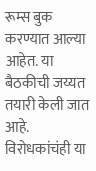रूम्स बुक करण्यात आल्या आहेत. या बैठकीची जय्यत तयारी केली जात आहे. विरोधकांचंही या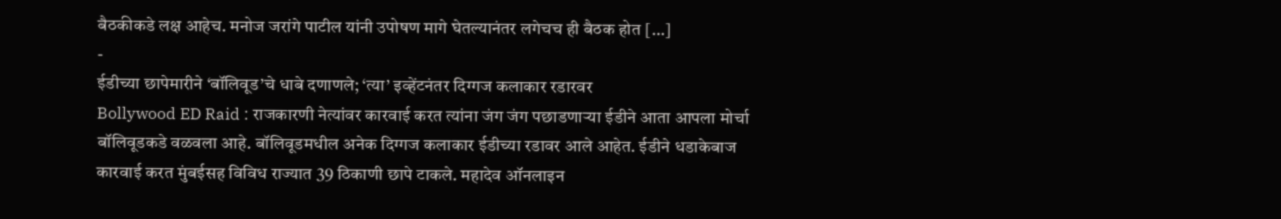बैठकीकडे लक्ष आहेच. मनोज जरांगे पाटील यांनी उपोषण मागे घेतल्यानंतर लगेचच ही बैठक होत […]
-
ईडीच्या छापेमारीने ‘बॉलिवूड’चे धाबे दणाणले; ‘त्या’ इव्हेंटनंतर दिग्गज कलाकार रडारवर
Bollywood ED Raid : राजकारणी नेत्यांवर कारवाई करत त्यांना जंग जंग पछाडणाऱ्या ईडीने आता आपला मोर्चा बॉलिवूडकडे वळवला आहे. बॉलिवूडमधील अनेक दिग्गज कलाकार ईडीच्या रडावर आले आहेत. ईडीने धडाकेबाज कारवाई करत मुंबईसह विविध राज्यात 39 ठिकाणी छापे टाकले. महादेव ऑनलाइन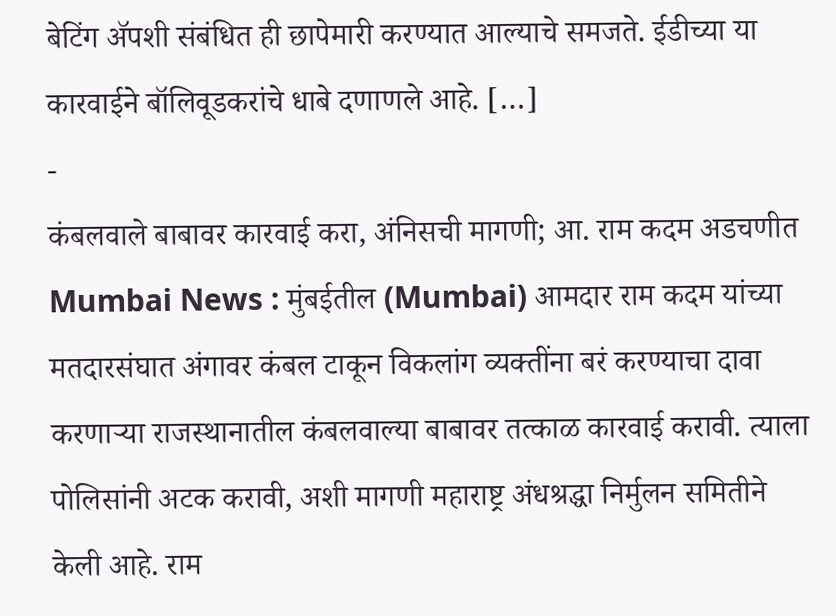बेटिंग ॲपशी संबंधित ही छापेमारी करण्यात आल्याचे समजते. ईडीच्या या कारवाईने बॉलिवूडकरांचे धाबे दणाणले आहे. […]
-
कंबलवाले बाबावर कारवाई करा, अंनिसची मागणी; आ. राम कदम अडचणीत
Mumbai News : मुंबईतील (Mumbai) आमदार राम कदम यांच्या मतदारसंघात अंगावर कंबल टाकून विकलांग व्यक्तींना बरं करण्याचा दावा करणाऱ्या राजस्थानातील कंबलवाल्या बाबावर तत्काळ कारवाई करावी. त्याला पोलिसांनी अटक करावी, अशी मागणी महाराष्ट्र अंधश्रद्धा निर्मुलन समितीने केली आहे. राम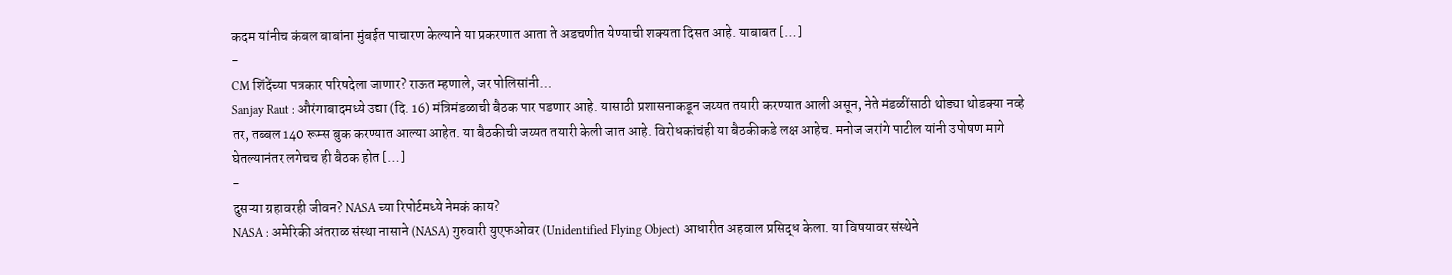कदम यांनीच कंबल बाबांना मुंबईत पाचारण केल्याने या प्रकरणात आता ते अडचणीत येण्याची शक्यता दिसत आहे. याबाबत […]
-
CM शिंदेंच्या पत्रकार परिषदेला जाणार? राऊत म्हणाले, जर पोलिसांनी…
Sanjay Raut : औरंगाबादमध्ये उद्या (दि. 16) मंत्रिमंडळाची बैठक पार पडणार आहे. यासाठी प्रशासनाकडून जय्यत तयारी करण्यात आली असून, नेते मंडळींसाठी थोड्या थोडक्या नव्हे तर, तब्बल 140 रूम्स बुक करण्यात आल्या आहेत. या बैठकीची जय्यत तयारी केली जात आहे. विरोधकांचंही या बैठकीकडे लक्ष आहेच. मनोज जरांगे पाटील यांनी उपोषण मागे घेतल्यानंतर लगेचच ही बैठक होत […]
-
दुसऱ्या ग्रहावरही जीवन? NASA च्या रिपोर्टमध्ये नेमकं काय?
NASA : अमेरिकी अंतराळ संस्था नासाने (NASA) गुरुवारी युएफओवर (Unidentified Flying Object) आधारीत अहवाल प्रसिद्ध केला. या विषयावर संस्थेने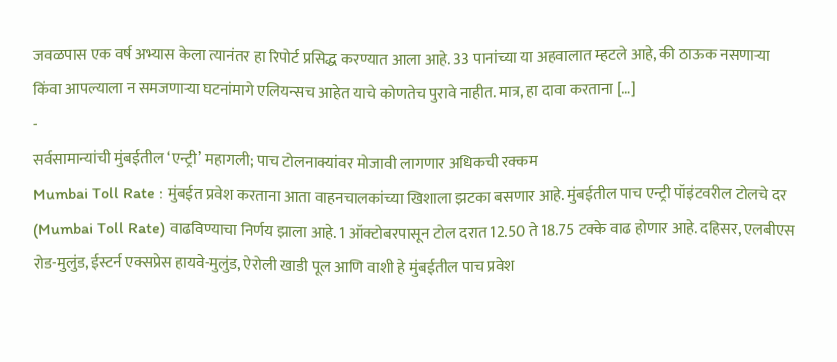जवळपास एक वर्ष अभ्यास केला त्यानंतर हा रिपोर्ट प्रसिद्ध करण्यात आला आहे. 33 पानांच्या या अहवालात म्हटले आहे, की ठाऊक नसणाऱ्या किंवा आपल्याला न समजणाऱ्या घटनांमागे एलियन्सच आहेत याचे कोणतेच पुरावे नाहीत. मात्र, हा दावा करताना […]
-
सर्वसामान्यांची मुंबईतील ‘एन्ट्री’ महागली; पाच टोलनाक्यांवर मोजावी लागणार अधिकची रक्कम
Mumbai Toll Rate : मुंबईत प्रवेश करताना आता वाहनचालकांच्या खिशाला झटका बसणार आहे. मुंबईतील पाच एन्ट्री पॉइंटवरील टोलचे दर (Mumbai Toll Rate) वाढविण्याचा निर्णय झाला आहे. 1 ऑक्टोबरपासून टोल दरात 12.50 ते 18.75 टक्के वाढ होणार आहे. दहिसर, एलबीएस रोड-मुलुंड, ईस्टर्न एक्सप्रेस हायवे-मुलुंड, ऐरोली खाडी पूल आणि वाशी हे मुंबईतील पाच प्रवेश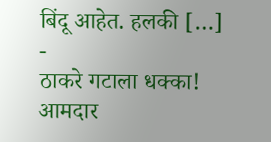बिंदू आहेत. हलकी […]
-
ठाकरे गटाला धक्का! आमदार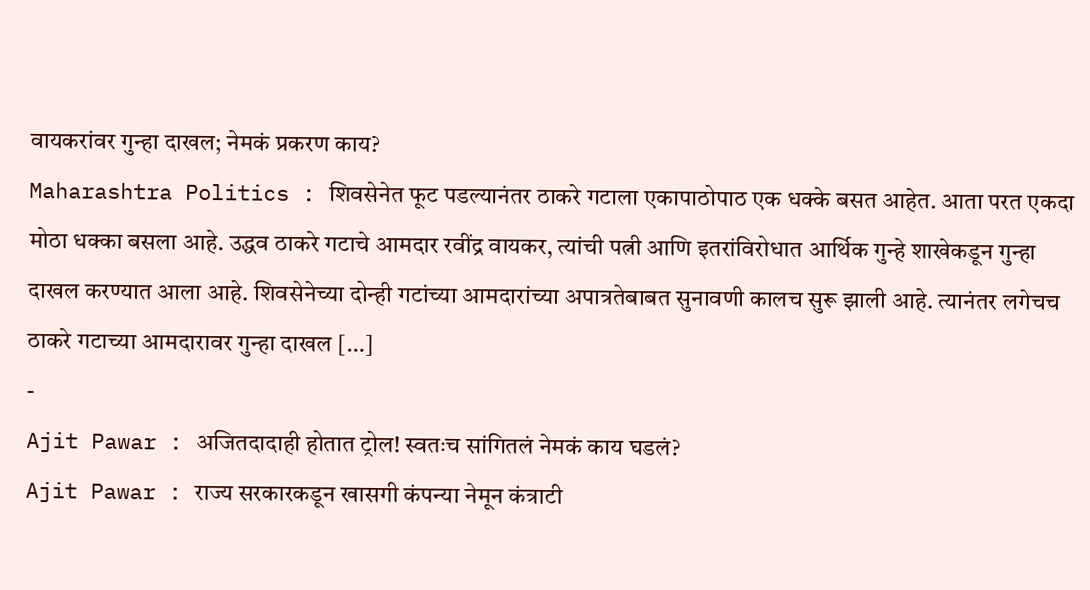वायकरांवर गुन्हा दाखल; नेमकं प्रकरण काय?
Maharashtra Politics : शिवसेनेत फूट पडल्यानंतर ठाकरे गटाला एकापाठोपाठ एक धक्के बसत आहेत. आता परत एकदा मोठा धक्का बसला आहे. उद्धव ठाकरे गटाचे आमदार रवींद्र वायकर, त्यांची पत्नी आणि इतरांविरोधात आर्थिक गुन्हे शाखेकडून गुन्हा दाखल करण्यात आला आहे. शिवसेनेच्या दोन्ही गटांच्या आमदारांच्या अपात्रतेबाबत सुनावणी कालच सुरू झाली आहे. त्यानंतर लगेचच ठाकरे गटाच्या आमदारावर गुन्हा दाखल […]
-
Ajit Pawar : अजितदादाही होतात ट्रोल! स्वतःच सांगितलं नेमकं काय घडलं?
Ajit Pawar : राज्य सरकारकडून खासगी कंपन्या नेमून कंत्राटी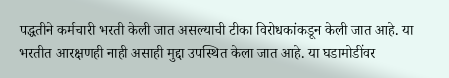पद्धतीने कर्मचारी भरती केली जात असल्याची टीका विरोधकांकडून केली जात आहे. या भरतीत आरक्षणही नाही असाही मुद्दा उपस्थित केला जात आहे. या घडामोडींवर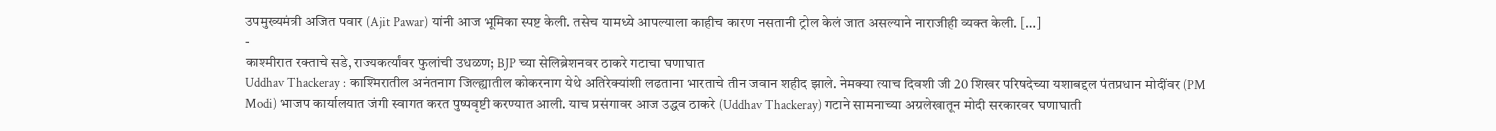उपमुख्यमंत्री अजित पवार (Ajit Pawar) यांनी आज भूमिका स्पष्ट केली. तसेच यामध्ये आपल्याला काहीच कारण नसतानी ट्रोल केलं जात असल्याने नाराजीही व्यक्त केली. […]
-
काश्मीरात रक्ताचे सडे, राज्यकर्त्यांवर फुलांची उधळण; BJP च्या सेलिब्रेशनवर ठाकरे गटाचा घणाघात
Uddhav Thackeray : काश्मिरातील अनंतनाग जिल्ह्यातील कोकरनाग येथे अतिरेक्यांशी लढताना भारताचे तीन जवान शहीद झाले. नेमक्या त्याच दिवशी जी 20 शिखर परिषदेच्या यशाबद्दल पंतप्रधान मोदींवर (PM Modi) भाजप कार्यालयात जंगी स्वागत करत पुष्पवृष्टी करण्यात आली. याच प्रसंगावर आज उद्धव ठाकरे (Uddhav Thackeray) गटाने सामनाच्या अग्रलेखातून मोदी सरकारवर घणाघाती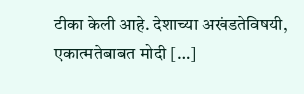टीका केली आहे. देशाच्या अखंडतेविषयी, एकात्मतेबाबत मोदी […]